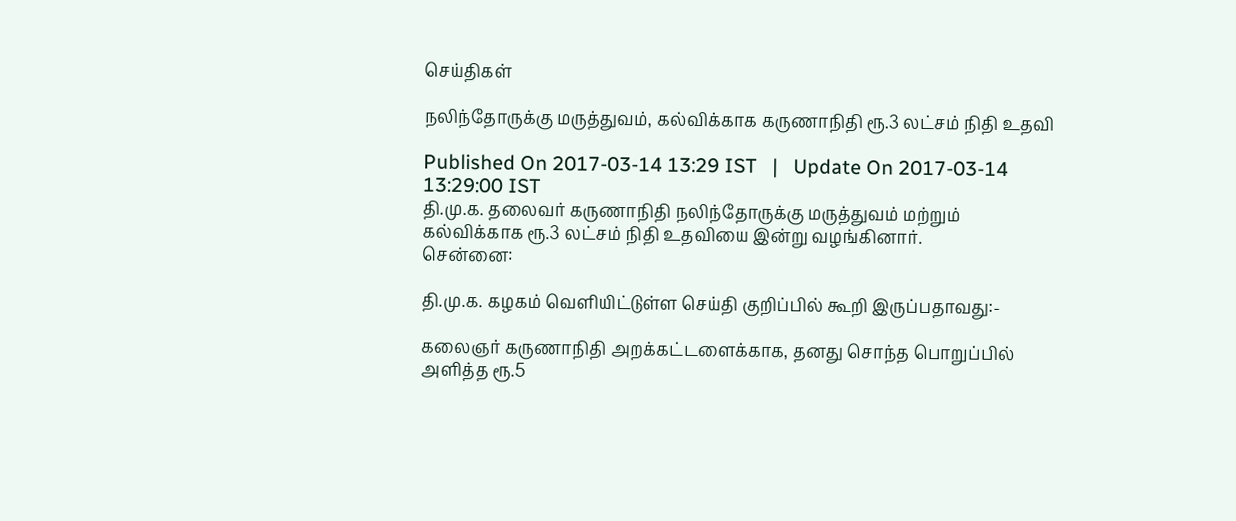செய்திகள்

நலிந்தோருக்கு மருத்துவம், கல்விக்காக கருணாநிதி ரூ.3 லட்சம் நிதி உதவி

Published On 2017-03-14 13:29 IST   |   Update On 2017-03-14 13:29:00 IST
தி.மு.க. தலைவர் கருணாநிதி நலிந்தோருக்கு மருத்துவம் மற்றும் கல்விக்காக ரூ.3 லட்சம் நிதி உதவியை இன்று வழங்கினார்.
சென்னை:

தி.மு.க. கழகம் வெளியிட்டுள்ள செய்தி குறிப்பில் கூறி இருப்பதாவது:-

கலைஞர் கருணாநிதி அறக்கட்டளைக்காக, தனது சொந்த பொறுப்பில் அளித்த ரூ.5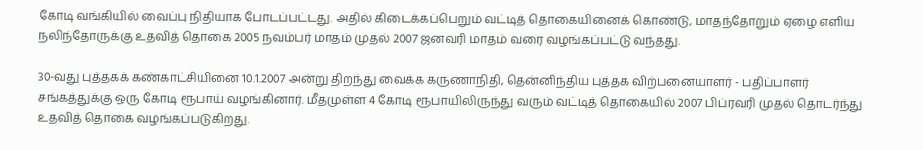கோடி வங்கியில் வைப்பு நிதியாக போடப்பட்டது. அதில் கிடைக்கப்பெறும் வட்டித் தொகையினைக் கொண்டு, மாதந்தோறும் ஏழை எளிய நலிந்தோருக்கு உதவித் தொகை 2005 நவம்பர் மாதம் முதல் 2007 ஜனவரி மாதம் வரை வழங்கப்பட்டு வந்தது.

30-வது புத்தகக் கண்காட்சியினை 10.1.2007 அன்று திறந்து வைக்க கருணாநிதி, தென்னிந்திய புத்தக விற்பனையாளர் - பதிப்பாளர் சங்கத்துக்கு ஒரு கோடி ரூபாய் வழங்கினார். மீதமுள்ள 4 கோடி ரூபாயிலிருந்து வரும் வட்டித் தொகையில் 2007 பிப்ரவரி முதல் தொடர்ந்து உதவித் தொகை வழங்கப்படுகிறது.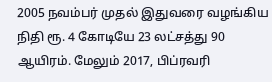2005 நவம்பர் முதல் இதுவரை வழங்கிய நிதி ரூ. 4 கோடியே 23 லட்சத்து 90 ஆயிரம். மேலும் 2017, பிப்ரவரி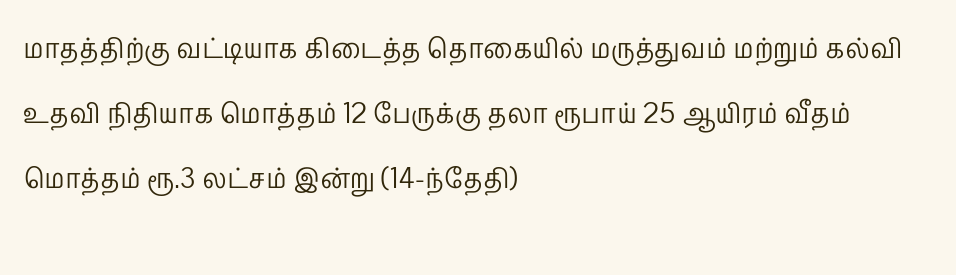மாதத்திற்கு வட்டியாக கிடைத்த தொகையில் மருத்துவம் மற்றும் கல்வி உதவி நிதியாக மொத்தம் 12 பேருக்கு தலா ரூபாய் 25 ஆயிரம் வீதம் மொத்தம் ரூ.3 லட்சம் இன்று (14-ந்தேதி)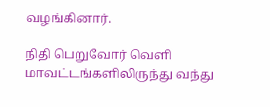வழங்கினார்.

நிதி பெறுவோர் வெளி மாவட்டங்களிலிருந்து வந்து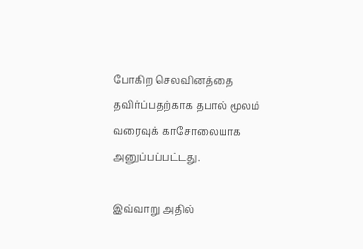போகிற செலவினத்தை தவிர்ப்பதற்காக தபால் மூலம் வரைவுக் காசோலையாக அனுப்பப்பட்டது.

இவ்வாறு அதில்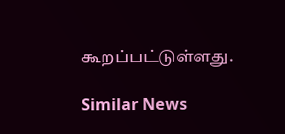கூறப்பட்டுள்ளது.

Similar News